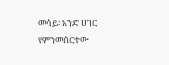መሳይ፡ አንድ ሀገር የምንመሰርተው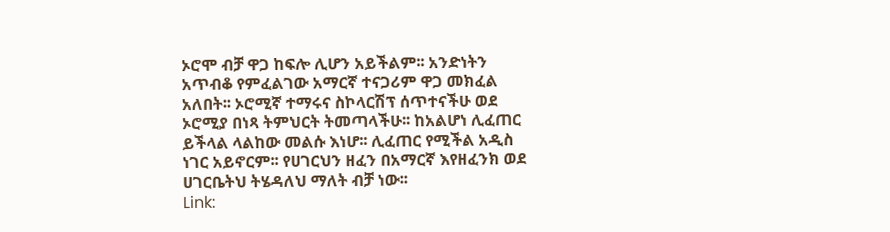ኦሮሞ ብቻ ዋጋ ከፍሎ ሊሆን አይችልም፡፡ አንድነትን አጥብቆ የምፈልገው አማርኛ ተናጋሪም ዋጋ መክፈል አለበት፡፡ ኦሮሚኛ ተማሩና ስኮላርሽፕ ሰጥተናችሁ ወደ ኦሮሚያ በነጻ ትምህርት ትመጣላችሁ፡፡ ከአልሆነ ሊፈጠር ይችላል ላልከው መልሱ እነሆ፡፡ ሊፈጠር የሚችል አዲስ ነገር አይኖርም፡፡ የሀገርህን ዘፈን በአማርኛ እየዘፈንክ ወደ ሀገርቤትህ ትሄዳለህ ማለት ብቻ ነው፡፡
Link: